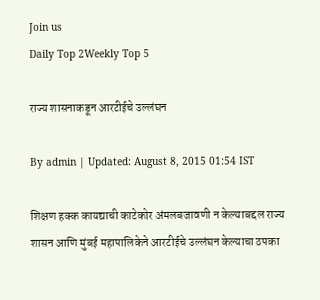Join us
Daily Top 2Weekly Top 5

राज्य शासनाकडून आरटीईचे उल्लंघन

By admin | Updated: August 8, 2015 01:54 IST

शिक्षण हक्क कायद्याची काटेकोर अंमलबजावणी न केल्याबद्दल राज्य शासन आणि मुंबई महापालिकेने आरटीईचे उल्लंघन केल्याचा ठपका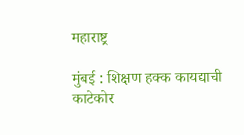महाराष्ट्र

मुंबई : शिक्षण हक्क कायद्याची काटेकोर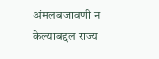अंमलबजावणी न केल्याबद्दल राज्य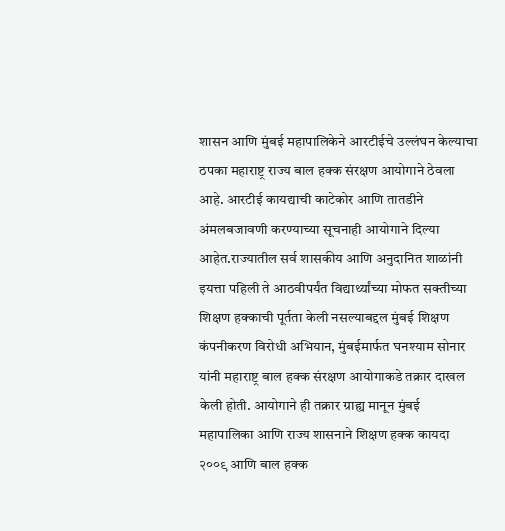शासन आणि मुंबई महापालिकेने आरटीईचे उल्लंघन केल्याचा ठपका महाराष्ट्र राज्य बाल हक्क संरक्षण आयोगाने ठेवला आहे. आरटीई कायद्याची काटेकोर आणि तातडीने अंमलबजावणी करण्याच्या सूचनाही आयोगाने दिल्या आहेत.राज्यातील सर्व शासकीय आणि अनुदानित शाळांनी इयत्ता पहिली ते आठवीपर्यंत विद्यार्थ्यांच्या मोफत सक्तीच्या शिक्षण हक्काची पूर्तता केली नसल्याबद्दल मुंबई शिक्षण कंपनीकरण विरोधी अभियान, मुंबईमार्फत घनश्याम सोनार यांनी महाराष्ट्र बाल हक्क संरक्षण आयोगाकडे तक्रार दाखल केली होती. आयोगाने ही तक्रार ग्राह्य मानून मुंबई महापालिका आणि राज्य शासनाने शिक्षण हक्क कायदा २००९ आणि बाल हक्क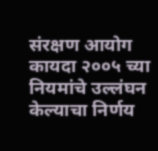संरक्षण आयोग कायदा २००५ च्या नियमांचे उल्लंघन केल्याचा निर्णय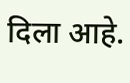दिला आहे.